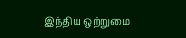இந்திய ஒற்றுமை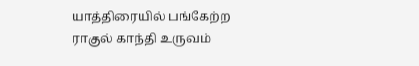யாத்திரையில் பங்கேற்ற ராகுல் காந்தி உருவம்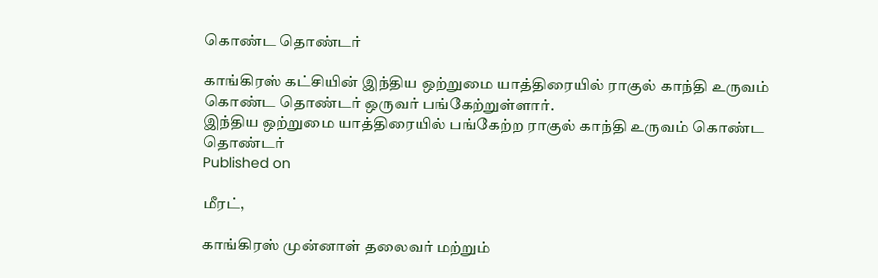கொண்ட தொண்டர்

காங்கிரஸ் கட்சியின் இந்திய ஒற்றுமை யாத்திரையில் ராகுல் காந்தி உருவம் கொண்ட தொண்டர் ஒருவர் பங்கேற்றுள்ளார்.
இந்திய ஒற்றுமை யாத்திரையில் பங்கேற்ற ராகுல் காந்தி உருவம் கொண்ட தொண்டர்
Published on

மீரட்,

காங்கிரஸ் முன்னாள் தலைவர் மற்றும்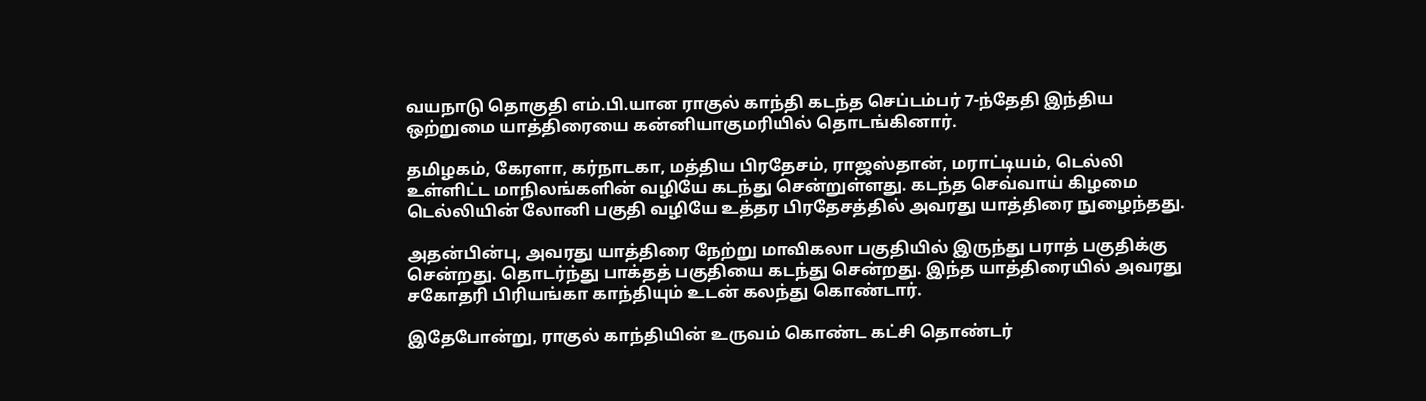வயநாடு தொகுதி எம்.பி.யான ராகுல் காந்தி கடந்த செப்டம்பர் 7-ந்தேதி இந்திய ஒற்றுமை யாத்திரையை கன்னியாகுமரியில் தொடங்கினார்.

தமிழகம், கேரளா, கர்நாடகா, மத்திய பிரதேசம், ராஜஸ்தான், மராட்டியம், டெல்லி உள்ளிட்ட மாநிலங்களின் வழியே கடந்து சென்றுள்ளது. கடந்த செவ்வாய் கிழமை டெல்லியின் லோனி பகுதி வழியே உத்தர பிரதேசத்தில் அவரது யாத்திரை நுழைந்தது.

அதன்பின்பு, அவரது யாத்திரை நேற்று மாவிகலா பகுதியில் இருந்து பராத் பகுதிக்கு சென்றது. தொடர்ந்து பாக்தத் பகுதியை கடந்து சென்றது. இந்த யாத்திரையில் அவரது சகோதரி பிரியங்கா காந்தியும் உடன் கலந்து கொண்டார்.

இதேபோன்று, ராகுல் காந்தியின் உருவம் கொண்ட கட்சி தொண்டர்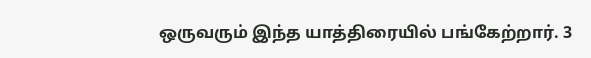ஒருவரும் இந்த யாத்திரையில் பங்கேற்றார். 3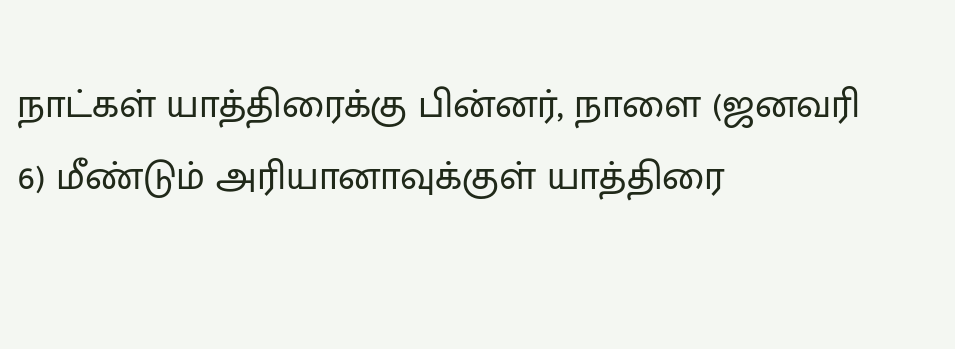நாட்கள் யாத்திரைக்கு பின்னர், நாளை (ஜனவரி 6) மீண்டும் அரியானாவுக்குள் யாத்திரை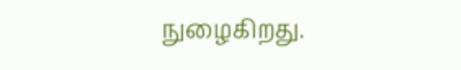நுழைகிறது.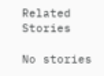Related Stories

No stories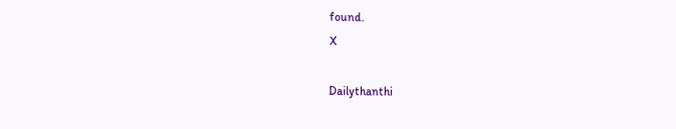found.
X

Dailythanthi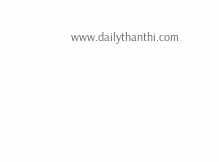www.dailythanthi.com